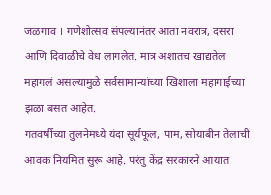जळगाव । गणेशोत्सव संपल्यानंतर आता नवरात्र, दसरा आणि दिवाळीचे वेध लागलेत. मात्र अशातच खाद्यतेल महागलं असल्यामुळे सर्वसामान्यांच्या खिशाला महागाईच्या झळा बसत आहेत.
गतवर्षीच्या तुलनेमध्ये यंदा सूर्यफूल, पाम, सोयाबीन तेलाची आवक नियमित सुरू आहे. परंतु केंद्र सरकारने आयात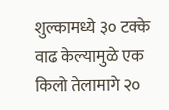शुल्कामध्ये ३० टक्के वाढ केल्यामुळे एक किलो तेलामागे २०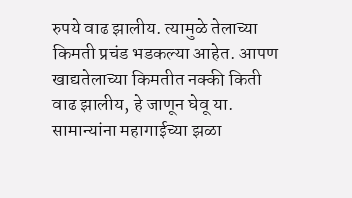रुपये वाढ झालीय. त्यामुळे तेलाच्या किमती प्रचंड भडकल्या आहेत. आपण खाद्यतेलाच्या किमतीत नक्की किती वाढ झालीय, हे जाणून घेवू या.
सामान्यांना महागाईच्या झळा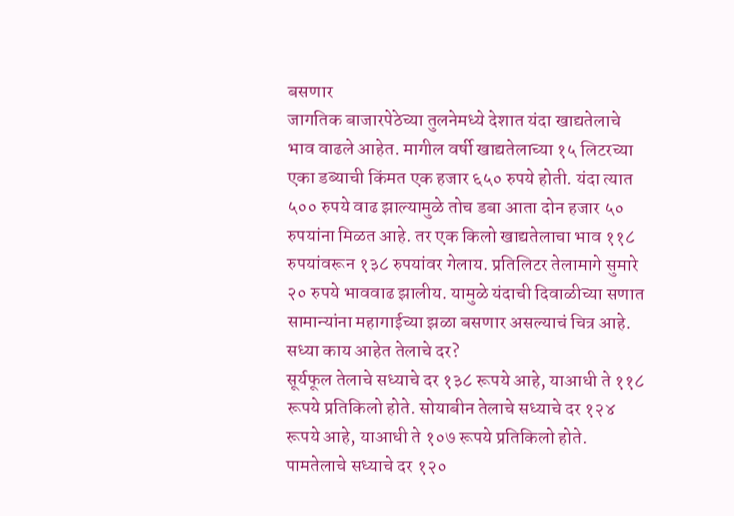बसणार
जागतिक बाजारपेठेच्या तुलनेमध्ये देशात यंदा खाद्यतेलाचे भाव वाढले आहेत. मागील वर्षी खाद्यतेलाच्या १५ लिटरच्या एका डब्याची किंमत एक हजार ६५० रुपये होती. यंदा त्यात ५०० रुपये वाढ झाल्यामुळे तोच डबा आता दोन हजार ५० रुपयांना मिळत आहे. तर एक किलो खाद्यतेलाचा भाव ११८ रुपयांवरून १३८ रुपयांवर गेलाय. प्रतिलिटर तेलामागे सुमारे २० रुपये भाववाढ झालीय. यामुळे यंदाची दिवाळीच्या सणात सामान्यांना महागाईच्या झळा बसणार असल्याचं चित्र आहे.
सध्या काय आहेत तेलाचे दर?
सूर्यफूल तेलाचे सध्याचे दर १३८ रूपये आहे, याआधी ते ११८ रूपये प्रतिकिलो होते. सोयाबीन तेलाचे सध्याचे दर १२४ रूपये आहे, याआधी ते १०७ रूपये प्रतिकिलो होते. पामतेलाचे सध्याचे दर १२०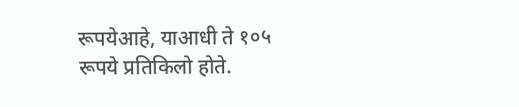रूपयेआहे, याआधी ते १०५ रूपये प्रतिकिलो होते.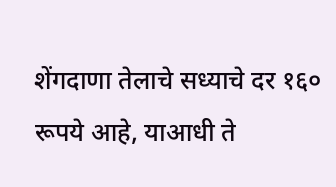शेंगदाणा तेलाचे सध्याचे दर १६० रूपये आहे, याआधी ते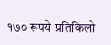१७० रूपये प्रतिकिलो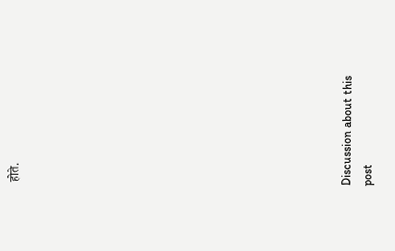होते.















Discussion about this post